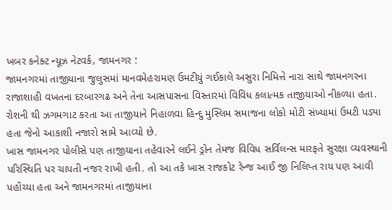ખબર કનેક્ટ ન્યૂઝ નેટવર્ક, જામનગર :
જામનગરમાં તાજીયાના જુલુસમાં માનવમેહરામણ ઉમટીયું ગઈકાલે અસુરા નિમિત્તે નારા સાથે જામનગરના રાજાશાહી વખતના દરબારગઢ અને તેના આસપાસના વિસ્તારમાં વિવિધ કલાત્મક તાજીયાઓ નીકળ્યા હતા.
રોશની થી ઝગમગાટ કરતા આ તાજીયાને નિહાળવા હિન્દુ મુસ્લિમ સમાજના લોકો મોટી સંખ્યામાં ઉમટી પડ્યા હતા જેનો આકાશી નજારો સામે આવ્યો છે.
ખાસ જામનગર પોલીસે પણ તાજીયાના તહેવારને લઈને ડ્રોન તેમજ વિવિધ સર્વિલન્સ મારફતે સુરક્ષા વ્યવસ્થાની પરિસ્થિતિ પર ચાપતી નજર રાખી હતી. તો આ તકે ખાસ રાજકોટ રેન્જ આઈ જી નિલિપ્ત રાય પણ આવી પહોંચ્યા હતા અને જામનગરમાં તાજીયાના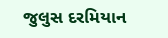જુલુસ દરમિયાન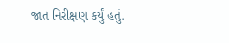જાત નિરીક્ષણ કર્યું હતું.